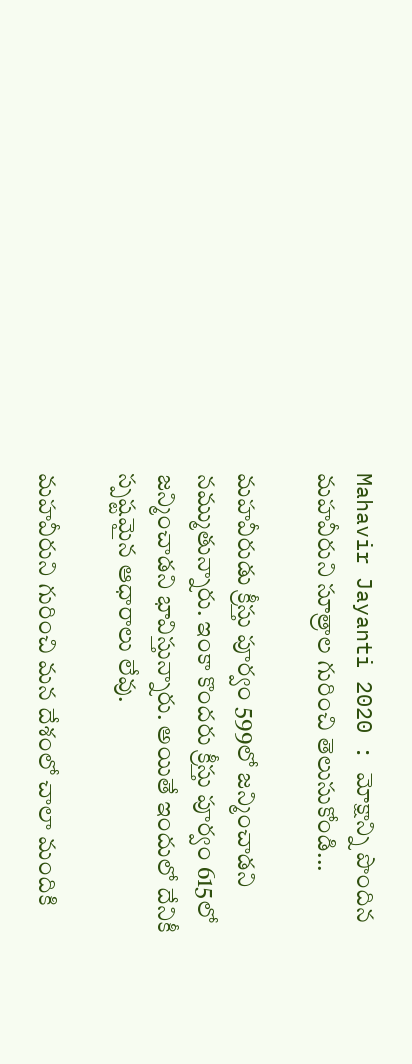Mahavir Jayanti 2020 : మోక్షాన్ని పొందిన మహవీరుని సూత్రాల గురించి తెలుసుకోండి...

మహవీరుడు క్రీస్తు పూర్వం 599లో జన్మించాడని నమ్ముతున్నారు. ఇంకా కొందరు క్రీస్తు పూర్వం 615లో జన్మించాడని భావిస్తున్నారు. అయితే ఇందులో దేనికీ స్పష్టమైన ఆధారాలు లేవు.

మహవీరుని గురించి మన దేశంలో చాలా మందికి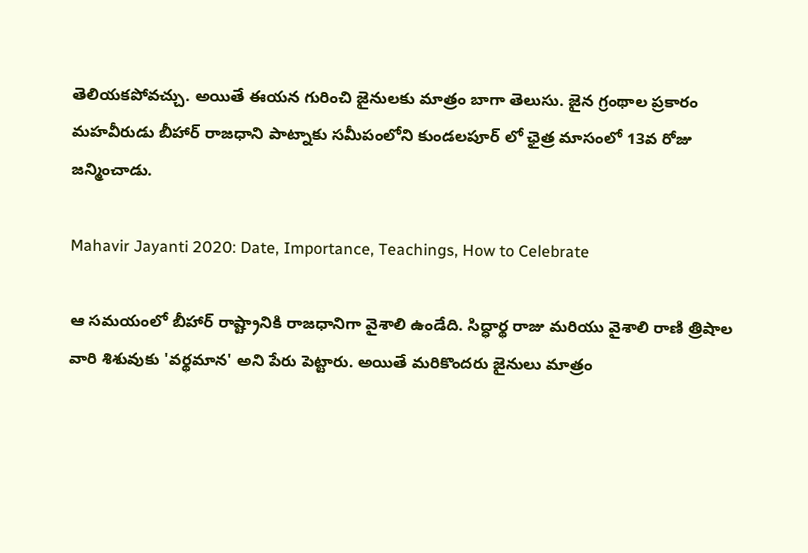తెలియకపోవచ్చు. అయితే ఈయన గురించి జైనులకు మాత్రం బాగా తెలుసు. జైన గ్రంథాల ప్రకారం మహవీరుడు బీహార్ రాజధాని పాట్నాకు సమీపంలోని కుండలపూర్ లో ఛైత్ర మాసంలో 13వ రోజు జన్మించాడు.

Mahavir Jayanti 2020: Date, Importance, Teachings, How to Celebrate

ఆ సమయంలో బీహార్ రాష్ట్రానికి రాజధానిగా వైశాలి ఉండేది. సిద్ధార్థ రాజు మరియు వైశాలి రాణి త్రిషాల వారి శిశువుకు 'వర్థమాన' అని పేరు పెట్టారు. అయితే మరికొందరు జైనులు మాత్రం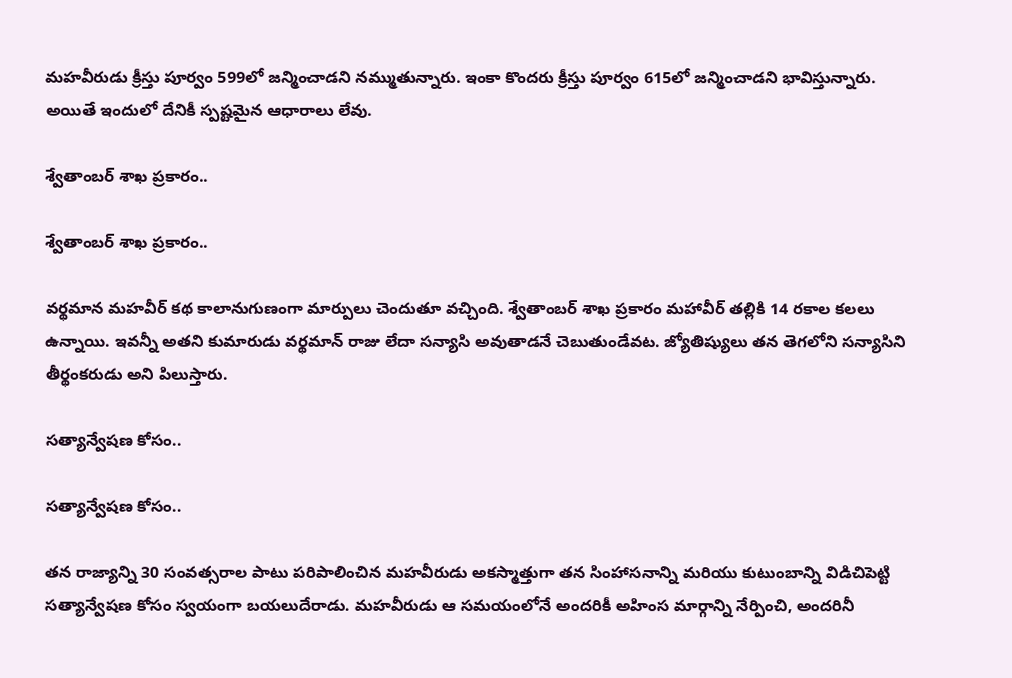మహవీరుడు క్రీస్తు పూర్వం 599లో జన్మించాడని నమ్ముతున్నారు. ఇంకా కొందరు క్రీస్తు పూర్వం 615లో జన్మించాడని భావిస్తున్నారు. అయితే ఇందులో దేనికీ స్పష్టమైన ఆధారాలు లేవు.

శ్వేతాంబర్ శాఖ ప్రకారం..

శ్వేతాంబర్ శాఖ ప్రకారం..

వర్థమాన మహవీర్ కథ కాలానుగుణంగా మార్పులు చెందుతూ వచ్చింది. శ్వేతాంబర్ శాఖ ప్రకారం మహావీర్ తల్లికి 14 రకాల కలలు ఉన్నాయి. ఇవన్నీ అతని కుమారుడు వర్థమాన్ రాజు లేదా సన్యాసి అవుతాడనే చెబుతుండేవట. జ్యోతిష్యులు తన తెగలోని సన్యాసిని తీర్థంకరుడు అని పిలుస్తారు.

సత్యాన్వేషణ కోసం..

సత్యాన్వేషణ కోసం..

తన రాజ్యాన్ని 30 సంవత్సరాల పాటు పరిపాలించిన మహవీరుడు అకస్మాత్తుగా తన సింహాసనాన్ని మరియు కుటుంబాన్ని విడిచిపెట్టి సత్యాన్వేషణ కోసం స్వయంగా బయలుదేరాడు. మహవీరుడు ఆ సమయంలోనే అందరికీ అహింస మార్గాన్ని నేర్పించి, అందరినీ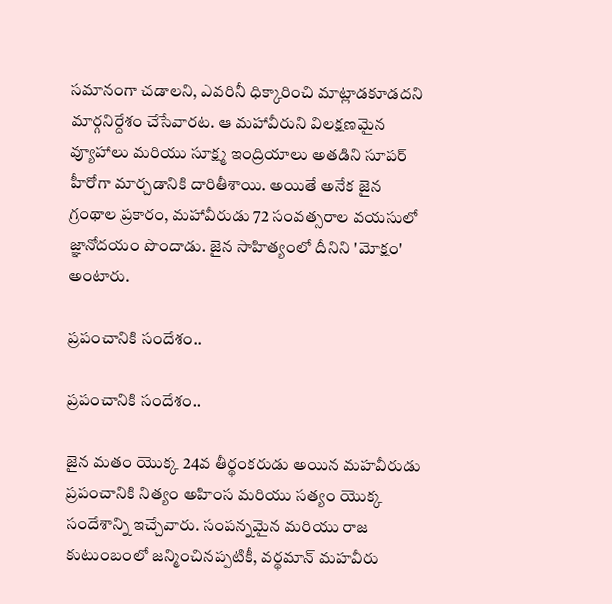సమానంగా చడాలని, ఎవరినీ ధిక్కారించి మాట్లాడకూడదని మార్గనిర్దేశం చేసేవారట. ఆ మహావీరుని విలక్షణమైన వ్యూహాలు మరియు సూక్ష్మ ఇంద్రియాలు అతడిని సూపర్ హీరోగా మార్చడానికి దారితీశాయి. అయితే అనేక జైన గ్రంథాల ప్రకారం, మహావీరుడు 72 సంవత్సరాల వయసులో జ్ఞానోదయం పొందాడు. జైన సాహిత్యంలో దీనిని 'మోక్షం' అంటారు.

ప్రపంచానికి సందేశం..

ప్రపంచానికి సందేశం..

జైన మతం యొక్క 24వ తీర్థంకరుడు అయిన మహవీరుడు ప్రపంచానికి నిత్యం అహింస మరియు సత్యం యొక్క సందేశాన్ని ఇచ్చేవారు. సంపన్నమైన మరియు రాజ కుటుంబంలో జన్మించినప్పటికీ, వర్థమాన్ మహవీరు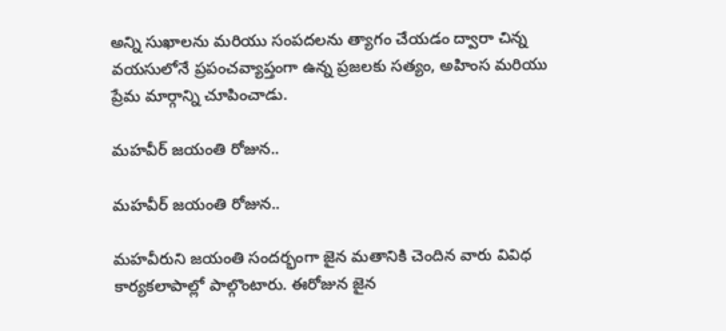అన్ని సుఖాలను మరియు సంపదలను త్యాగం చేయడం ద్వారా చిన్న వయసులోనే ప్రపంచవ్యాప్తంగా ఉన్న ప్రజలకు సత్యం, అహింస మరియు ప్రేమ మార్గాన్ని చూపించాడు.

మహవీర్ జయంతి రోజున..

మహవీర్ జయంతి రోజున..

మహవీరుని జయంతి సందర్భంగా జైన మతానికి చెందిన వారు వివిధ కార్యకలాపాల్లో పాల్గొంటారు. ఈరోజున జైన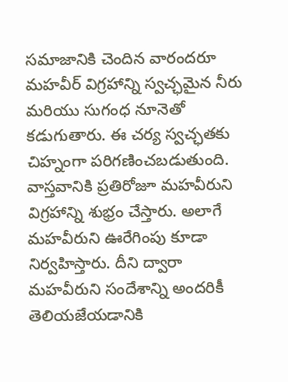సమాజానికి చెందిన వారందరూ మహవీర్ విగ్రహాన్ని స్వచ్ఛమైన నీరు మరియు సుగంధ నూనెతో కడుగుతారు. ఈ చర్య స్వచ్ఛతకు చిహ్నంగా పరిగణించబడుతుంది. వాస్తవానికి ప్రతిరోజూ మహవీరుని విగ్రహాన్ని శుభ్రం చేస్తారు. అలాగే మహవీరుని ఊరేగింపు కూడా నిర్వహిస్తారు. దీని ద్వారా మహవీరుని సందేశాన్ని అందరికీ తెలియజేయడానికి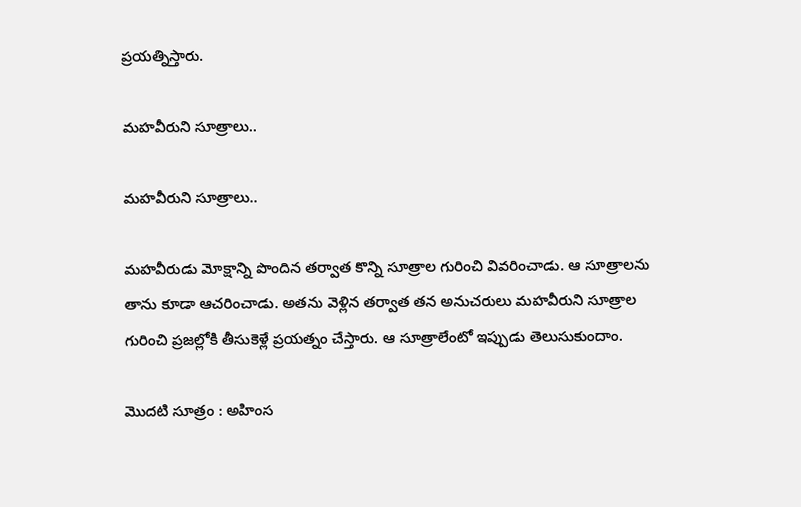ప్రయత్నిస్తారు.

మహవీరుని సూత్రాలు..

మహవీరుని సూత్రాలు..

మహవీరుడు మోక్షాన్ని పొందిన తర్వాత కొన్ని సూత్రాల గురించి వివరించాడు. ఆ సూత్రాలను తాను కూడా ఆచరించాడు. అతను వెళ్లిన తర్వాత తన అనుచరులు మహవీరుని సూత్రాల గురించి ప్రజల్లోకి తీసుకెళ్లే ప్రయత్నం చేస్తారు. ఆ సూత్రాలేంటో ఇప్పుడు తెలుసుకుందాం.

మొదటి సూత్రం : అహింస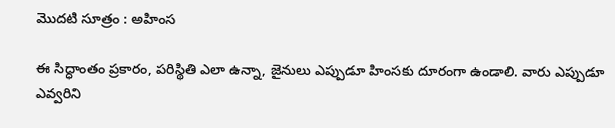మొదటి సూత్రం : అహింస

ఈ సిద్ధాంతం ప్రకారం, పరిస్థితి ఎలా ఉన్నా, జైనులు ఎప్పుడూ హింసకు దూరంగా ఉండాలి. వారు ఎప్పుడూ ఎవ్వరిని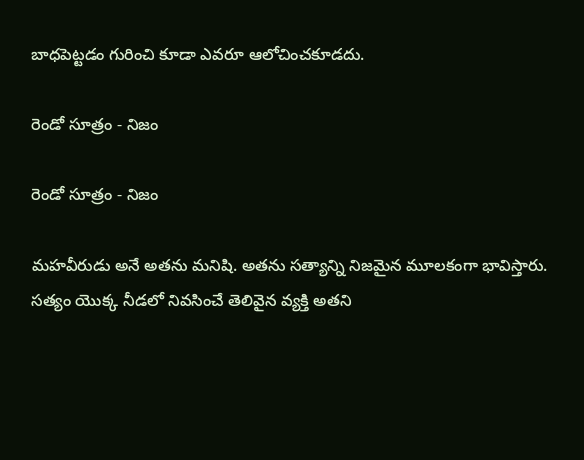బాధపెట్టడం గురించి కూడా ఎవరూ ఆలోచించకూడదు.

రెండో సూత్రం - నిజం

రెండో సూత్రం - నిజం

మహవీరుడు అనే అతను మనిషి. అతను సత్యాన్ని నిజమైన మూలకంగా భావిస్తారు. సత్యం యొక్క నీడలో నివసించే తెలివైన వ్యక్తి అతని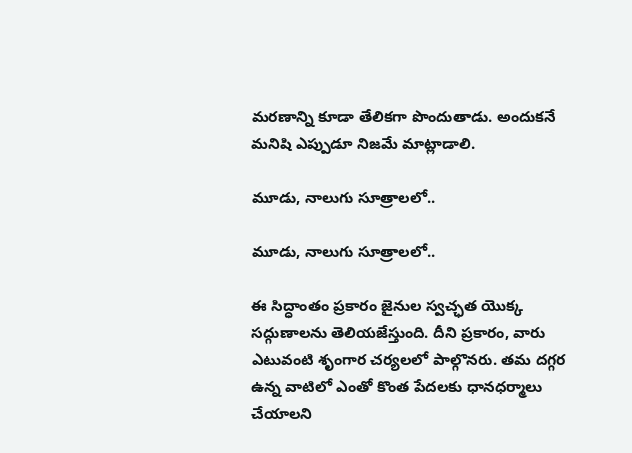మరణాన్ని కూడా తేలికగా పొందుతాడు. అందుకనే మనిషి ఎప్పుడూ నిజమే మాట్లాడాలి.

మూడు, నాలుగు సూత్రాలలో..

మూడు, నాలుగు సూత్రాలలో..

ఈ సిద్ధాంతం ప్రకారం జైనుల స్వచ్ఛత యొక్క సద్గుణాలను తెలియజేస్తుంది. దీని ప్రకారం, వారు ఎటువంటి శృంగార చర్యలలో పాల్గొనరు. తమ దగ్గర ఉన్న వాటిలో ఎంతో కొంత పేదలకు ధానధర్మాలు చేయాలని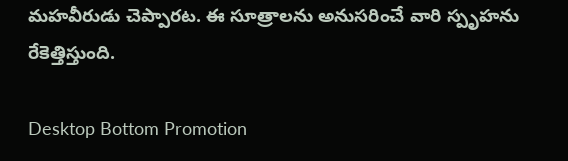మహవీరుడు చెప్పారట. ఈ సూత్రాలను అనుసరించే వారి స్పృహను రేకెత్తిస్తుంది.

Desktop Bottom Promotion